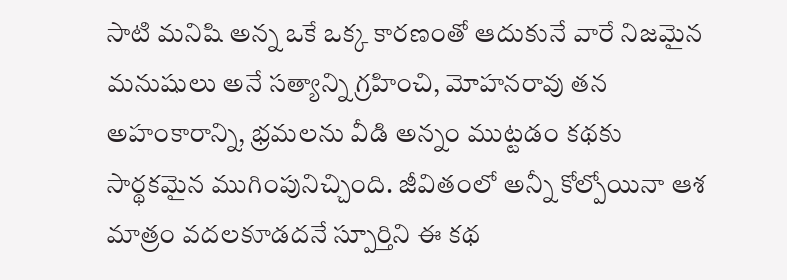సాటి మనిషి అన్న ఒకే ఒక్క కారణంతో ఆదుకునే వారే నిజమైన మనుషులు అనే సత్యాన్ని గ్రహించి, మోహనరావు తన అహంకారాన్ని, భ్రమలను వీడి అన్నం ముట్టడం కథకు సార్థకమైన ముగింపునిచ్చింది. జీవితంలో అన్నీ కోల్పోయినా ఆశ మాత్రం వదలకూడదనే స్పూర్తిని ఈ కథ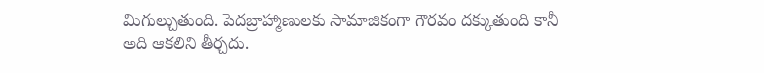మిగుల్చుతుంది. పెదబ్రాహ్మాణులకు సామాజికంగా గౌరవం దక్కుతుంది కానీ అది ఆకలిని తీర్చదు.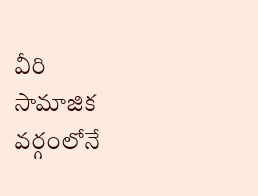వీరి సామాజిక వర్గంలోనే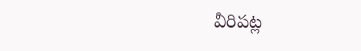వీరిపట్ల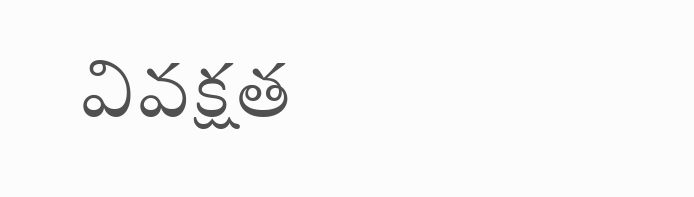వివక్షత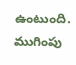ఉంటుంది. ముగింపు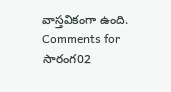వాస్తవికంగా ఉంది.
Comments for సారంగ02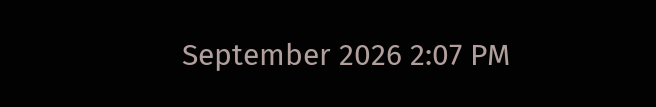September 2026 2:07 PM